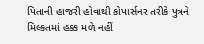પિતાની હાજરી હોવાથી કોપાર્સનર તરીકે પુત્રને મિલ્કતમાં હક્ક મળે નહીં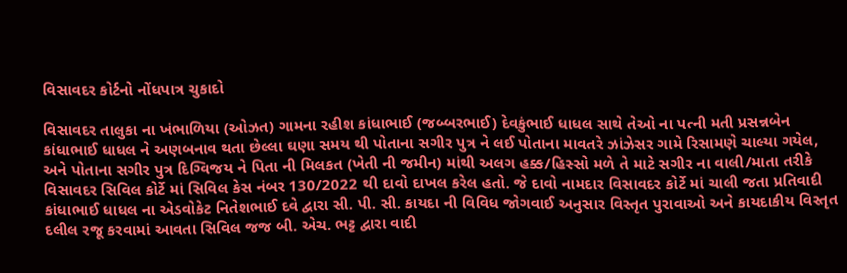વિસાવદર કોર્ટનો નોંધપાત્ર ચુકાદો

વિસાવદર તાલુકા ના ખંભાળિયા (ઓઝત) ગામના રહીશ કાંધાભાઈ (જબ્બરભાઈ) દેવકુંભાઈ ધાધલ સાથે તેઓ ના પત્ની મતી પ્રસન્નબેન કાંધાભાઈ ધાધલ ને અણબનાવ થતા છેલ્લા ઘણા સમય થી પોતાના સગીર પુત્ર ને લઈ પોતાના માવતરે ઝાંઝેસર ગામે રિસામણે ચાલ્યા ગયેલ, અને પોતાના સગીર પુત્ર દિગ્વિજય ને પિતા ની મિલકત (ખેતી ની જમીન) માંથી અલગ હક્ક/હિસ્સો મળે તે માટે સગીર ના વાલી/માતા તરીકે વિસાવદર સિવિલ કોર્ટે માં સિવિલ કેસ નંબર 130/2022 થી દાવો દાખલ કરેલ હતો. જે દાવો નામદાર વિસાવદર કોર્ટે માં ચાલી જતા પ્રતિવાદી કાંધાભાઈ ધાધલ ના એડવોકેટ નિતેશભાઈ દવે દ્વારા સી. પી. સી. કાયદા ની વિવિધ જોગવાઈ અનુસાર વિસ્તૃત પુરાવાઓ અને કાયદાકીય વિસ્તૃત દલીલ રજૂ કરવામાં આવતા સિવિલ જજ બી. એચ. ભટ્ટ દ્વારા વાદી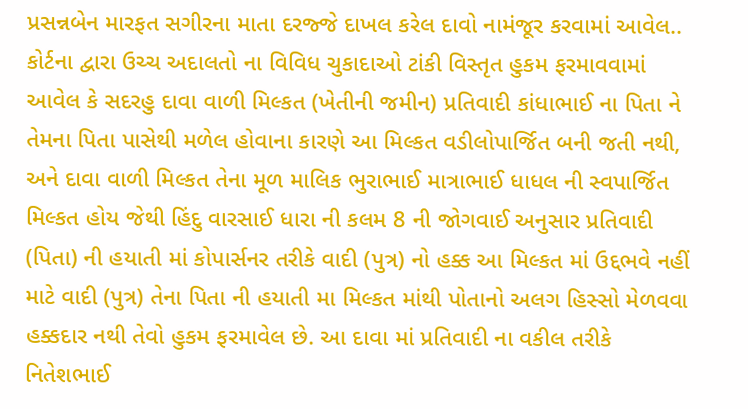પ્રસન્નબેન મારફત સગીરના માતા દરજ્જે દાખલ કરેલ દાવો નામંજૂર કરવામાં આવેલ..
કોર્ટના દ્વારા ઉચ્ચ અદાલતો ના વિવિધ ચુકાદાઓ ટાંકી વિસ્તૃત હુકમ ફરમાવવામાં આવેલ કે સદરહુ દાવા વાળી મિલ્કત (ખેતીની જમીન) પ્રતિવાદી કાંધાભાઈ ના પિતા ને તેમના પિતા પાસેથી મળેલ હોવાના કારણે આ મિલ્કત વડીલોપાર્જિત બની જતી નથી, અને દાવા વાળી મિલ્કત તેના મૂળ માલિક ભુરાભાઈ માત્રાભાઈ ધાધલ ની સ્વપાર્જિત મિલ્કત હોય જેથી હિંદુ વારસાઈ ધારા ની કલમ 8 ની જોગવાઈ અનુસાર પ્રતિવાદી (પિતા) ની હયાતી માં કોપાર્સનર તરીકે વાદી (પુત્ર) નો હક્ક આ મિલ્કત માં ઉદ્દભવે નહીં માટે વાદી (પુત્ર) તેના પિતા ની હયાતી મા મિલ્કત માંથી પોતાનો અલગ હિસ્સો મેળવવા હક્કદાર નથી તેવો હુકમ ફરમાવેલ છે. આ દાવા માં પ્રતિવાદી ના વકીલ તરીકે નિતેશભાઈ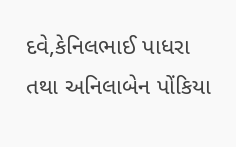દવે,કેનિલભાઈ પાધરા તથા અનિલાબેન પોંકિયા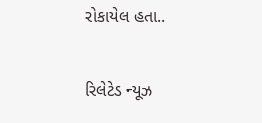રોકાયેલ હતા..

રિલેટેડ ન્યૂઝ